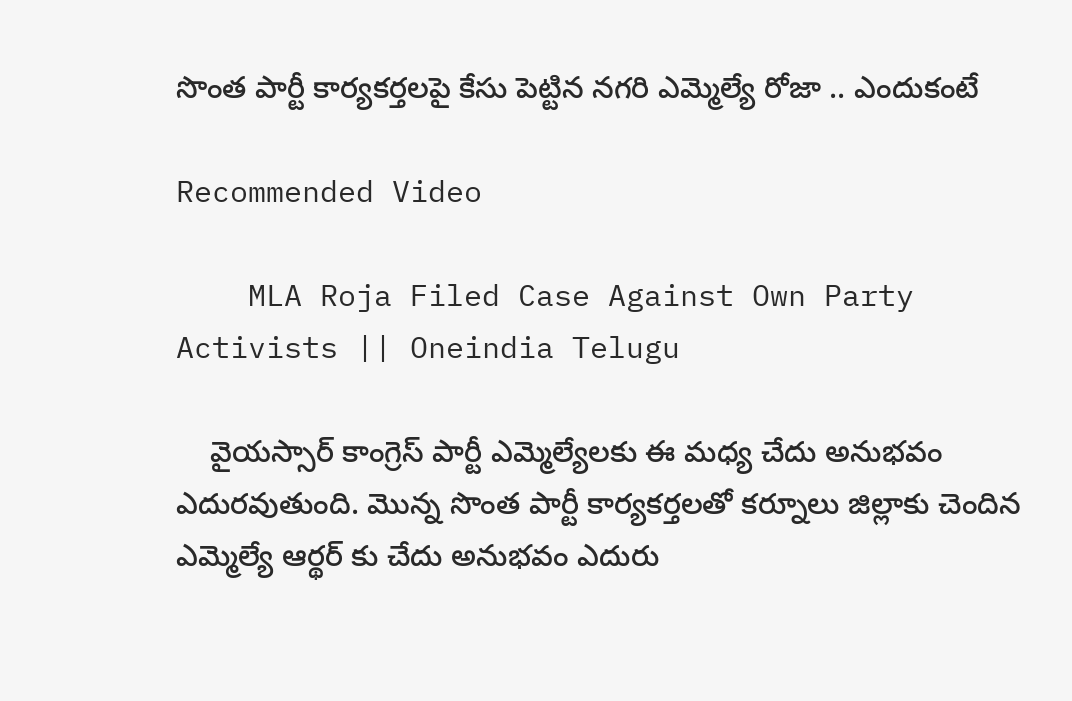సొంత పార్టీ కార్యకర్తలపై కేసు పెట్టిన నగరి ఎమ్మెల్యే రోజా .. ఎందుకంటే

Recommended Video

    MLA Roja Filed Case Against Own Party Activists || Oneindia Telugu

    వైయస్సార్ కాంగ్రెస్ పార్టీ ఎమ్మెల్యేలకు ఈ మధ్య చేదు అనుభవం ఎదురవుతుంది. మొన్న సొంత పార్టీ కార్యకర్తలతో కర్నూలు జిల్లాకు చెందిన ఎమ్మెల్యే ఆర్థర్ కు చేదు అనుభవం ఎదురు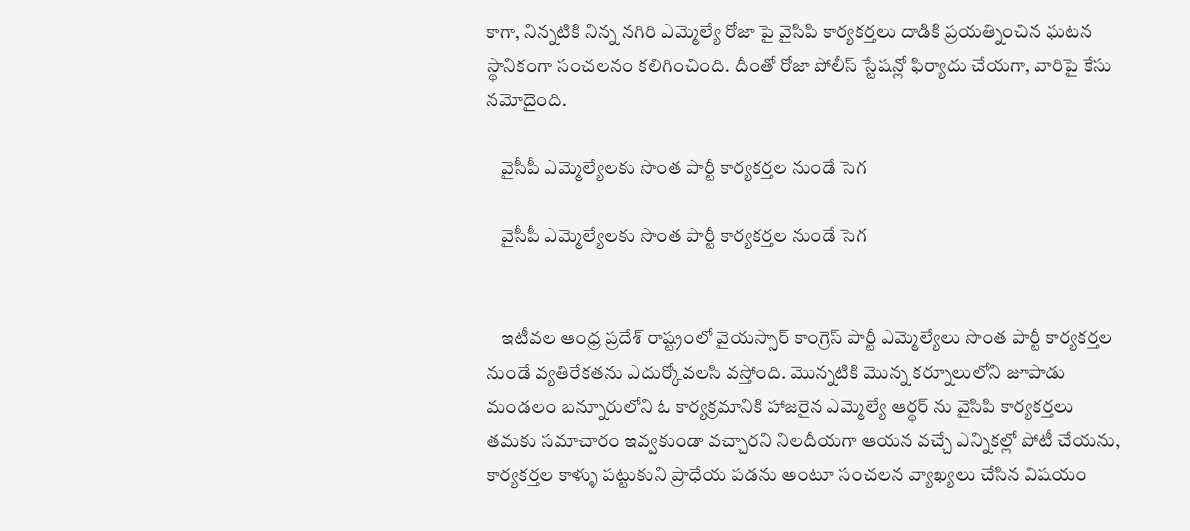కాగా, నిన్నటికి నిన్న నగిరి ఎమ్మెల్యే రోజా పై వైసిపి కార్యకర్తలు దాడికి ప్రయత్నించిన ఘటన స్థానికంగా సంచలనం కలిగించింది. దీంతో రోజా పోలీస్ స్టేషన్లో ఫిర్యాదు చేయగా, వారిపై కేసు నమోదైంది.

    వైసీపీ ఎమ్మెల్యేలకు సొంత పార్టీ కార్యకర్తల నుండే సెగ

    వైసీపీ ఎమ్మెల్యేలకు సొంత పార్టీ కార్యకర్తల నుండే సెగ


    ఇటీవల ఆంధ్ర ప్రదేశ్ రాష్ట్రంలో వైయస్సార్ కాంగ్రెస్ పార్టీ ఎమ్మెల్యేలు సొంత పార్టీ కార్యకర్తల నుండే వ్యతిరేకతను ఎదుర్కోవలసి వస్తోంది. మొన్నటికి మొన్న కర్నూలులోని జూపాడు మండలం బన్నూరులోని ఓ కార్యక్రమానికి హాజరైన ఎమ్మెల్యే ఆర్థర్ ను వైసిపి కార్యకర్తలు తమకు సమాచారం ఇవ్వకుండా వచ్చారని నిలదీయగా ఆయన వచ్చే ఎన్నికల్లో పోటీ చేయను, కార్యకర్తల కాళ్ళు పట్టుకుని ప్రాధేయ పడను అంటూ సంచలన వ్యాఖ్యలు చేసిన విషయం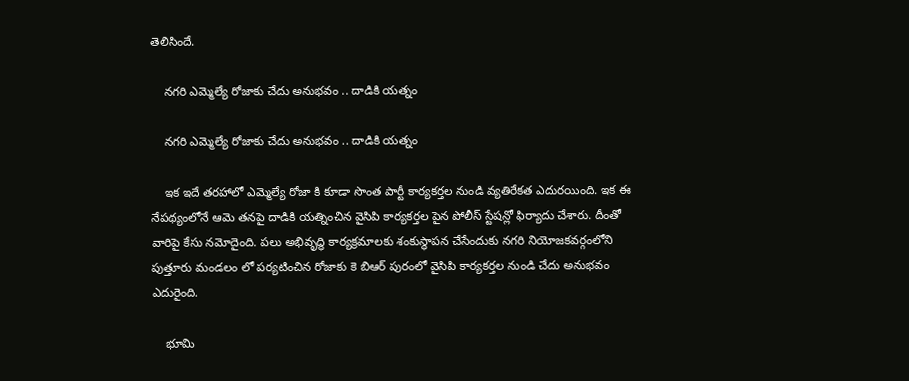తెలిసిందే.

    నగరి ఎమ్మెల్యే రోజాకు చేదు అనుభవం .. దాడికి యత్నం

    నగరి ఎమ్మెల్యే రోజాకు చేదు అనుభవం .. దాడికి యత్నం

    ఇక ఇదే తరహాలో ఎమ్మెల్యే రోజా కి కూడా సొంత పార్టీ కార్యకర్తల నుండి వ్యతిరేకత ఎదురయింది. ఇక ఈ నేపథ్యంలోనే ఆమె తనపై దాడికి యత్నించిన వైసిపి కార్యకర్తల పైన పోలీస్ స్టేషన్లో ఫిర్యాదు చేశారు. దీంతో వారిపై కేసు నమోదైంది. పలు అభివృద్ధి కార్యక్రమాలకు శంకుస్థాపన చేసేందుకు నగరి నియోజకవర్గంలోని పుత్తూరు మండలం లో పర్యటించిన రోజాకు కె బిఆర్ పురంలో వైసిపి కార్యకర్తల నుండి చేదు అనుభవం ఎదురైంది.

    భూమి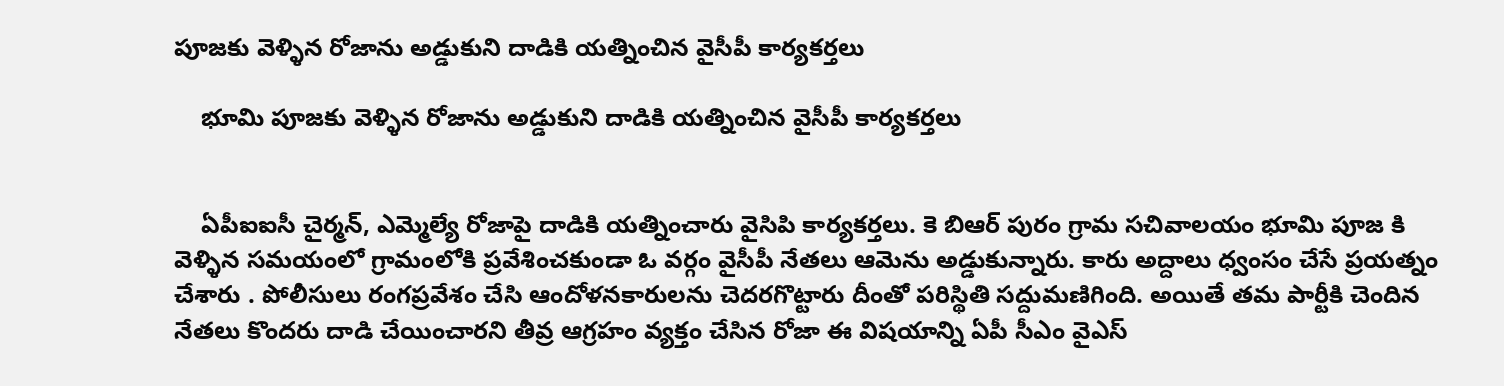పూజకు వెళ్ళిన రోజాను అడ్డుకుని దాడికి యత్నించిన వైసీపీ కార్యకర్తలు

    భూమి పూజకు వెళ్ళిన రోజాను అడ్డుకుని దాడికి యత్నించిన వైసీపీ కార్యకర్తలు


    ఏపీఐఐసీ చైర్మన్, ఎమ్మెల్యే రోజాపై దాడికి యత్నించారు వైసిపి కార్యకర్తలు. కె బిఆర్ పురం గ్రామ సచివాలయం భూమి పూజ కి వెళ్ళిన సమయంలో గ్రామంలోకి ప్రవేశించకుండా ఓ వర్గం వైసీపీ నేతలు ఆమెను అడ్డుకున్నారు. కారు అద్దాలు ధ్వంసం చేసే ప్రయత్నం చేశారు . పోలీసులు రంగప్రవేశం చేసి ఆందోళనకారులను చెదరగొట్టారు దీంతో పరిస్థితి సద్దుమణిగింది. అయితే తమ పార్టీకి చెందిన నేతలు కొందరు దాడి చేయించారని తీవ్ర ఆగ్రహం వ్యక్తం చేసిన రోజా ఈ విషయాన్ని ఏపీ సీఎం వైఎస్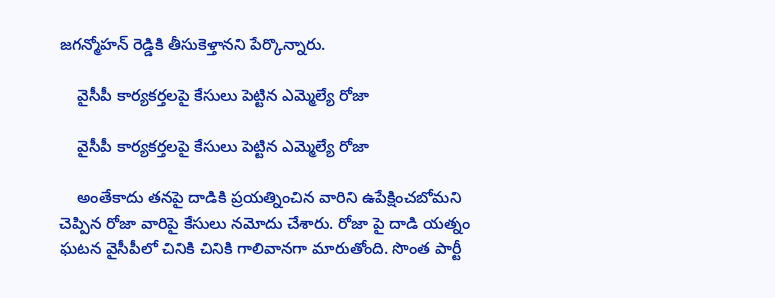జగన్మోహన్ రెడ్డికి తీసుకెళ్తానని పేర్కొన్నారు.

    వైసీపీ కార్యకర్తలపై కేసులు పెట్టిన ఎమ్మెల్యే రోజా

    వైసీపీ కార్యకర్తలపై కేసులు పెట్టిన ఎమ్మెల్యే రోజా

    అంతేకాదు తనపై దాడికి ప్రయత్నించిన వారిని ఉపేక్షించబోమని చెప్పిన రోజా వారిపై కేసులు నమోదు చేశారు. రోజా పై దాడి యత్నం ఘటన వైసీపీలో చినికి చినికి గాలివానగా మారుతోంది. సొంత పార్టీ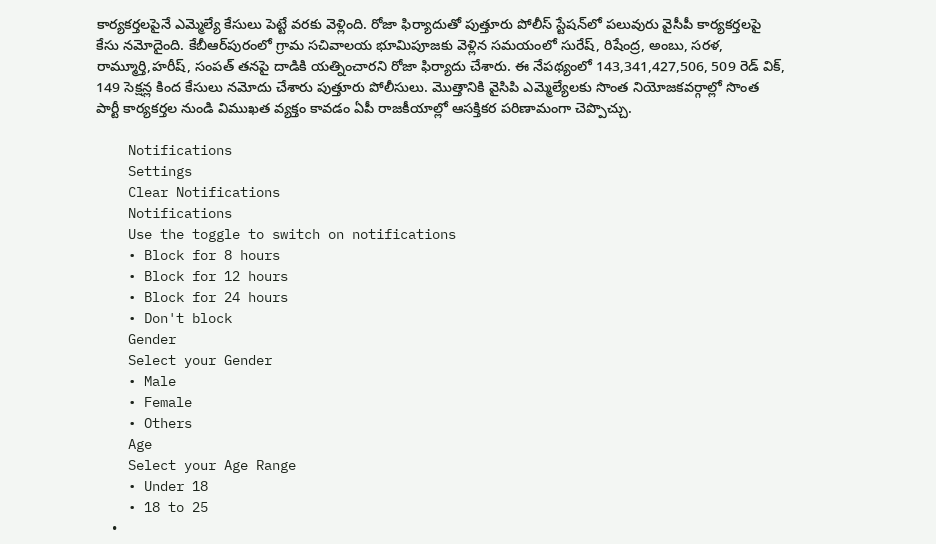కార్యకర్తలపైనే ఎమ్మెల్యే కేసులు పెట్టే వరకు వెళ్లింది. రోజా ఫిర్యాదుతో పుత్తూరు పోలీస్ స్టేషన్‌లో పలువురు వైసీపీ కార్యకర్తలపై కేసు నమోదైంది. కేబీఆర్‌పురంలో గ్రామ సచివాలయ భూమిపూజకు వెళ్లిన సమయంలో సురేష్, రిషేంద్ర, అంబు, సరళ, రామ్మూర్తి,హరీష్, సంపత్ తనపై దాడికి యత్నించారని రోజా ఫిర్యాదు చేశారు. ఈ నేపథ్యంలో 143,341,427,506, 509 రెడ్ విక్, 149 సెక్షన్ల కింద కేసులు నమోదు చేశారు పుత్తూరు పోలీసులు. మొత్తానికి వైసిపి ఎమ్మెల్యేలకు సొంత నియోజకవర్గాల్లో సొంత పార్టీ కార్యకర్తల నుండి విముఖత వ్యక్తం కావడం ఏపీ రాజకీయాల్లో ఆసక్తికర పరిణామంగా చెప్పొచ్చు.

    Notifications
    Settings
    Clear Notifications
    Notifications
    Use the toggle to switch on notifications
    • Block for 8 hours
    • Block for 12 hours
    • Block for 24 hours
    • Don't block
    Gender
    Select your Gender
    • Male
    • Female
    • Others
    Age
    Select your Age Range
    • Under 18
    • 18 to 25
    •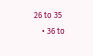26 to 35
    • 36 to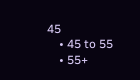45
    • 45 to 55
    • 55+